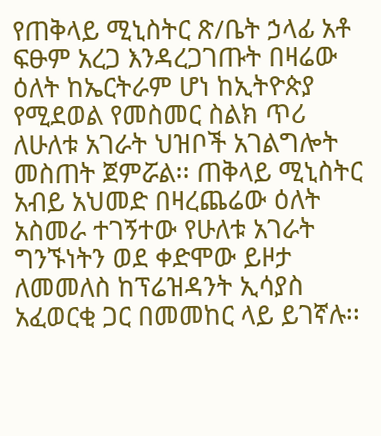የጠቅላይ ሚኒስትር ጽ/ቤት ኃላፊ አቶ ፍፁም አረጋ እንዳረጋገጡት በዛሬው ዕለት ከኤርትራም ሆነ ከኢትዮጵያ የሚደወል የመስመር ስልክ ጥሪ ለሁለቱ አገራት ህዝቦች አገልግሎት መስጠት ጀምሯል፡፡ ጠቅላይ ሚኒስትር አብይ አህመድ በዛረጨሬው ዕለት አስመራ ተገኝተው የሁለቱ አገራት ግንኙነትን ወደ ቀድሞው ይዞታ ለመመለስ ከፕሬዝዳንት ኢሳያስ አፈወርቂ ጋር በመመከር ላይ ይገኛሉ፡፡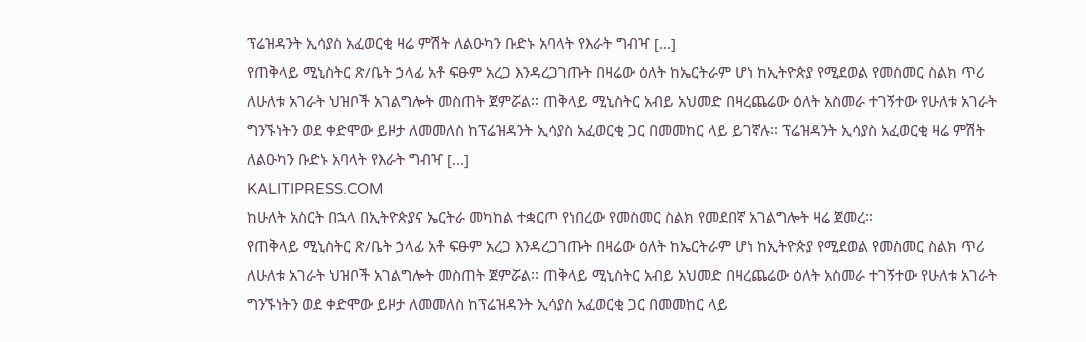ፕሬዝዳንት ኢሳያስ አፈወርቂ ዛሬ ምሽት ለልዑካን ቡድኑ አባላት የእራት ግብዣ [...]
የጠቅላይ ሚኒስትር ጽ/ቤት ኃላፊ አቶ ፍፁም አረጋ እንዳረጋገጡት በዛሬው ዕለት ከኤርትራም ሆነ ከኢትዮጵያ የሚደወል የመስመር ስልክ ጥሪ ለሁለቱ አገራት ህዝቦች አገልግሎት መስጠት ጀምሯል፡፡ ጠቅላይ ሚኒስትር አብይ አህመድ በዛረጨሬው ዕለት አስመራ ተገኝተው የሁለቱ አገራት ግንኙነትን ወደ ቀድሞው ይዞታ ለመመለስ ከፕሬዝዳንት ኢሳያስ አፈወርቂ ጋር በመመከር ላይ ይገኛሉ፡፡ ፕሬዝዳንት ኢሳያስ አፈወርቂ ዛሬ ምሽት ለልዑካን ቡድኑ አባላት የእራት ግብዣ [...]
KALITIPRESS.COM
ከሁለት አስርት በኋላ በኢትዮጵያና ኤርትራ መካከል ተቋርጦ የነበረው የመስመር ስልክ የመደበኛ አገልግሎት ዛሬ ጀመረ፡፡
የጠቅላይ ሚኒስትር ጽ/ቤት ኃላፊ አቶ ፍፁም አረጋ እንዳረጋገጡት በዛሬው ዕለት ከኤርትራም ሆነ ከኢትዮጵያ የሚደወል የመስመር ስልክ ጥሪ ለሁለቱ አገራት ህዝቦች አገልግሎት መስጠት ጀምሯል፡፡ ጠቅላይ ሚኒስትር አብይ አህመድ በዛረጨሬው ዕለት አስመራ ተገኝተው የሁለቱ አገራት ግንኙነትን ወደ ቀድሞው ይዞታ ለመመለስ ከፕሬዝዳንት ኢሳያስ አፈወርቂ ጋር በመመከር ላይ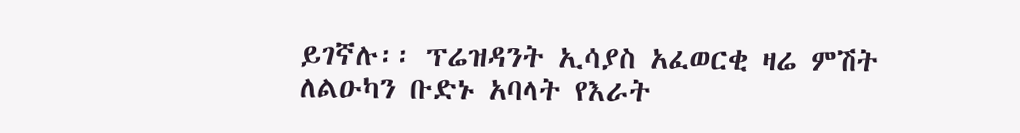ይገኛሉ፡፡ ፕሬዝዳንት ኢሳያስ አፈወርቂ ዛሬ ምሽት ለልዑካን ቡድኑ አባላት የእራት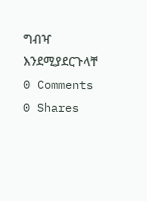ግብዣ እንደሚያደርጉላቸ
0 Comments 0 Shares